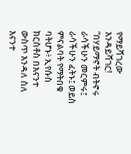የማይሻገረው እንዳይሻገር!
“በሃይማኖት ብትኖሩ ራሳችሁን መርምሩ፤ ራሳችሁን ፈትኑ፤ ወይስ ምናልባት የማትበቁ ባትሆኑ፥ ኢየሱስ ክርስቶስ በእናንተ ውስጥ እንዳለ ስለ እናንተ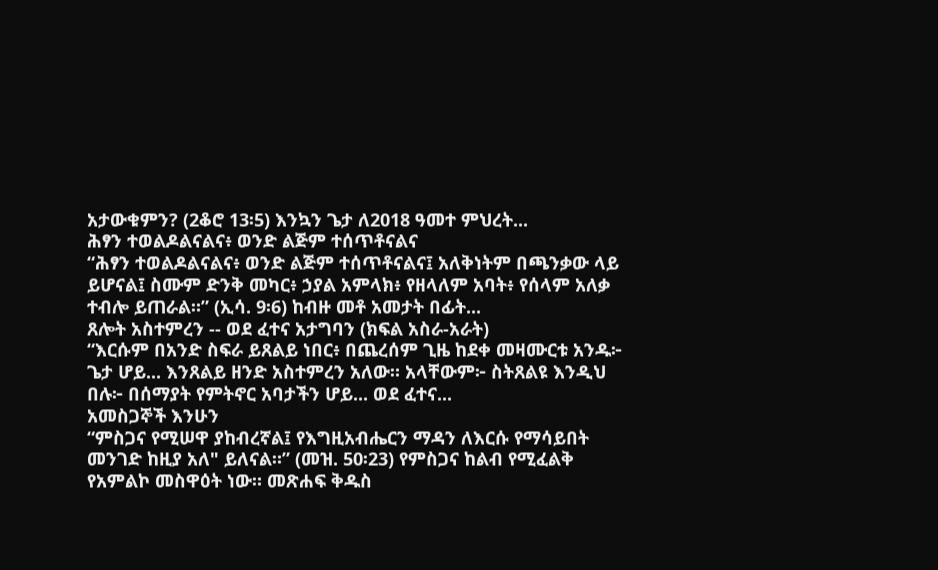አታውቁምን? (2ቆሮ 13፡5) እንኳን ጌታ ለ2018 ዓመተ ምህረት...
ሕፃን ተወልዶልናልና፥ ወንድ ልጅም ተሰጥቶናልና
“ሕፃን ተወልዶልናልና፥ ወንድ ልጅም ተሰጥቶናልና፤ አለቅነትም በጫንቃው ላይ ይሆናል፤ ስሙም ድንቅ መካር፥ ኃያል አምላክ፥ የዘላለም አባት፥ የሰላም አለቃ ተብሎ ይጠራል።” (ኢሳ. 9፡6) ከብዙ መቶ አመታት በፊት...
ጸሎት አስተምረን -- ወደ ፈተና አታግባን (ክፍል አስራ-አራት)
“እርሱም በአንድ ስፍራ ይጸልይ ነበር፥ በጨረሰም ጊዜ ከደቀ መዛሙርቱ አንዱ፦ ጌታ ሆይ... እንጸልይ ዘንድ አስተምረን አለው። አላቸውም፦ ስትጸልዩ እንዲህ በሉ፦ በሰማያት የምትኖር አባታችን ሆይ... ወደ ፈተና...
አመስጋኞች እንሁን
“ምስጋና የሚሠዋ ያከብረኛል፤ የእግዚአብሔርን ማዳን ለእርሱ የማሳይበት መንገድ ከዚያ አለ" ይለናል።” (መዝ. 50፡23) የምስጋና ከልብ የሚፈልቅ የአምልኮ መስዋዕት ነው። መጽሐፍ ቅዱስ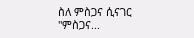ስለ ምስጋና ሲናገር "ምስጋና...